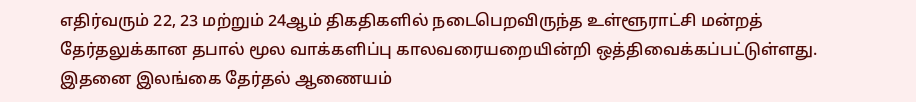எதிர்வரும் 22, 23 மற்றும் 24ஆம் திகதிகளில் நடைபெறவிருந்த உள்ளூராட்சி மன்றத் தேர்தலுக்கான தபால் மூல வாக்களிப்பு காலவரையறையின்றி ஒத்திவைக்கப்பட்டுள்ளது. இதனை இலங்கை தேர்தல் ஆணையம்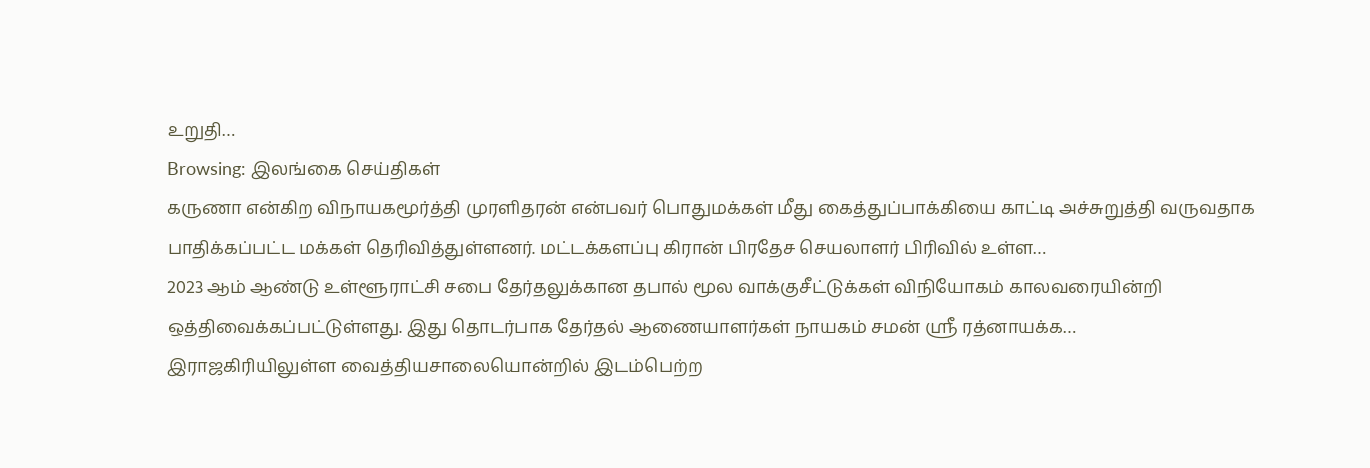உறுதி…
Browsing: இலங்கை செய்திகள்
கருணா என்கிற விநாயகமூர்த்தி முரளிதரன் என்பவர் பொதுமக்கள் மீது கைத்துப்பாக்கியை காட்டி அச்சுறுத்தி வருவதாக பாதிக்கப்பட்ட மக்கள் தெரிவித்துள்ளனர். மட்டக்களப்பு கிரான் பிரதேச செயலாளர் பிரிவில் உள்ள…
2023 ஆம் ஆண்டு உள்ளூராட்சி சபை தேர்தலுக்கான தபால் மூல வாக்குசீட்டுக்கள் விநியோகம் காலவரையின்றி ஒத்திவைக்கப்பட்டுள்ளது. இது தொடர்பாக தேர்தல் ஆணையாளர்கள் நாயகம் சமன் ஶ்ரீ ரத்னாயக்க…
இராஜகிரியிலுள்ள வைத்தியசாலையொன்றில் இடம்பெற்ற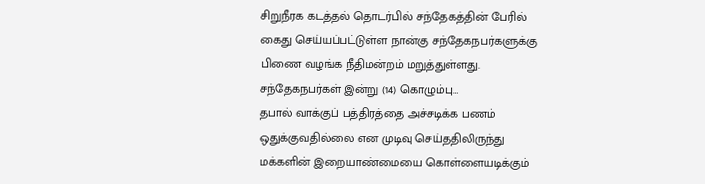சிறுநீரக கடத்தல் தொடர்பில் சந்தேகத்தின் பேரில் கைது செய்யப்பட்டுள்ள நான்கு சந்தேகநபர்களுக்கு பிணை வழங்க நீதிமன்றம் மறுத்துள்ளது. சந்தேகநபர்கள் இன்று (14) கொழும்பு…
தபால் வாக்குப் பத்திரத்தை அச்சடிக்க பணம் ஒதுக்குவதில்லை என முடிவு செய்ததிலிருந்து மக்களின் இறையாண்மையை கொள்ளையடிக்கும்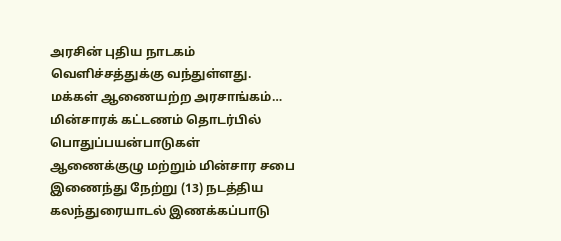அரசின் புதிய நாடகம் வெளிச்சத்துக்கு வந்துள்ளது. மக்கள் ஆணையற்ற அரசாங்கம்…
மின்சாரக் கட்டணம் தொடர்பில் பொதுப்பயன்பாடுகள் ஆணைக்குழு மற்றும் மின்சார சபை இணைந்து நேற்று (13) நடத்திய கலந்துரையாடல் இணக்கப்பாடு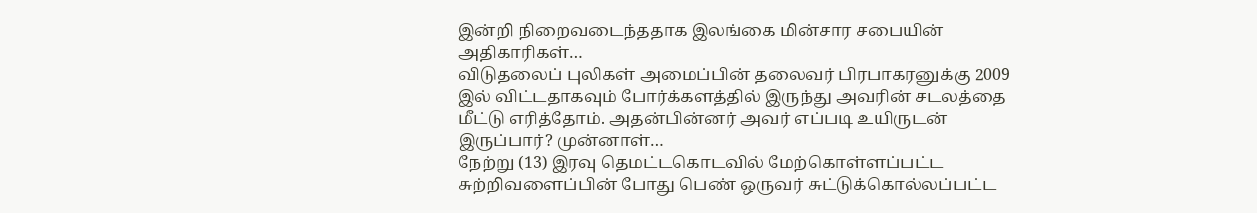இன்றி நிறைவடைந்ததாக இலங்கை மின்சார சபையின் அதிகாரிகள்…
விடுதலைப் புலிகள் அமைப்பின் தலைவர் பிரபாகரனுக்கு 2009 இல் விட்டதாகவும் போர்க்களத்தில் இருந்து அவரின் சடலத்தை மீட்டு எரித்தோம். அதன்பின்னர் அவர் எப்படி உயிருடன் இருப்பார்? முன்னாள்…
நேற்று (13) இரவு தெமட்டகொடவில் மேற்கொள்ளப்பட்ட சுற்றிவளைப்பின் போது பெண் ஒருவர் சுட்டுக்கொல்லப்பட்ட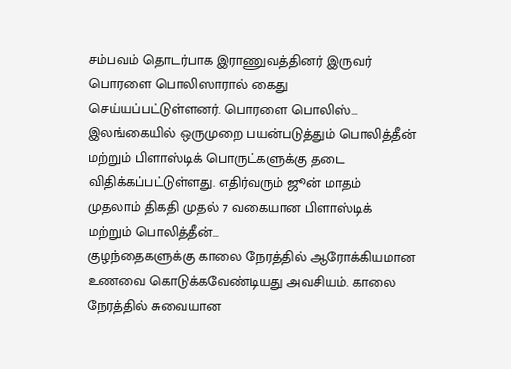சம்பவம் தொடர்பாக இராணுவத்தினர் இருவர் பொரளை பொலிஸாரால் கைது செய்யப்பட்டுள்ளனர். பொரளை பொலிஸ்…
இலங்கையில் ஒருமுறை பயன்படுத்தும் பொலித்தீன் மற்றும் பிளாஸ்டிக் பொருட்களுக்கு தடை விதிக்கப்பட்டுள்ளது. எதிர்வரும் ஜூன் மாதம் முதலாம் திகதி முதல் 7 வகையான பிளாஸ்டிக் மற்றும் பொலித்தீன்…
குழந்தைகளுக்கு காலை நேரத்தில் ஆரோக்கியமான உணவை கொடுக்கவேண்டியது அவசியம். காலை நேரத்தில் சுவையான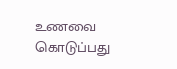உணவை கொடுப்பது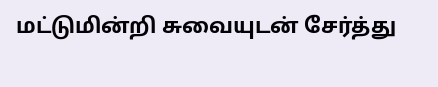மட்டுமின்றி சுவையுடன் சேர்த்து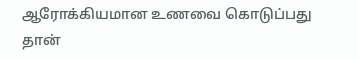ஆரோக்கியமான உணவை கொடுப்பது தான்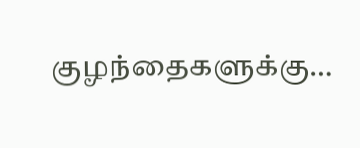குழந்தைகளுக்கு…